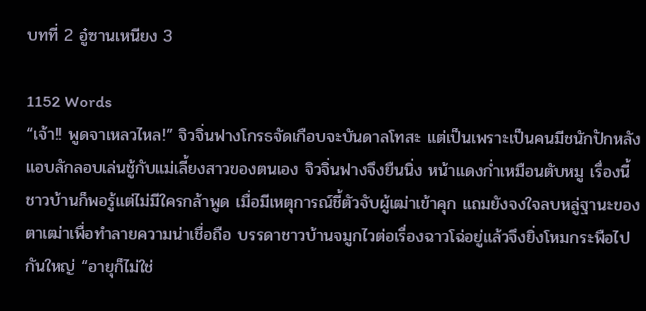บทที่ 2 อู๋ซานเหนียง 3

1152 Words
“เจ้า!! พูดจาเหลวไหล!” จิวจิ่นฟางโกรธจัดเกือบจะบันดาลโทสะ แต่เป็นเพราะเป็นคนมีชนักปักหลัง แอบลักลอบเล่นชู้กับแม่เลี้ยงสาวของตนเอง จิวจิ่นฟางจึงยืนนิ่ง หน้าแดงก่ำเหมือนตับหมู เรื่องนี้ชาวบ้านก็พอรู้แต่ไม่มีใครกล้าพูด เมื่อมีเหตุการณ์ชี้ตัวจับผู้เฒ่าเข้าคุก แถมยังจงใจลบหลู่ฐานะของตาเฒ่าเพื่อทำลายความน่าเชื่อถือ บรรดาชาวบ้านจมูกไวต่อเรื่องฉาวโฉ่อยู่แล้วจึงยิ่งโหมกระพือไปกันใหญ่ “อายุก็ไม่ใช่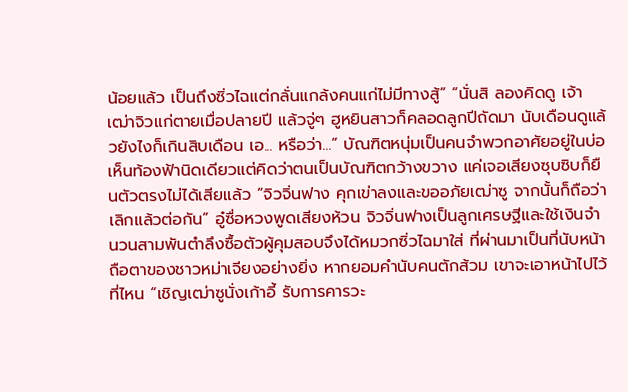น้อยแล้ว เป็นถึงซิ่วไฉแต่กลั่นแกล้งคนแก่ไม่มีทางสู้” “นั่นสิ ลองคิดดู เจ้าเฒ่าจิวแก่ตายเมื่อปลายปี แล้วจู่ๆ ฮูหยินสาวก็คลอดลูกปีถัดมา นับเดือนดูแล้วยังไงก็เกินสิบเดือน เอ... หรือว่า...” บัณฑิตหนุ่มเป็นคนจำพวกอาศัยอยู่ในบ่อ เห็นท้องฟ้านิดเดียวแต่คิดว่าตนเป็นบัณฑิตกว้างขวาง แค่เจอเสียงซุบซิบก็ยืนตัวตรงไม่ได้เสียแล้ว “จิวจิ่นฟาง คุกเข่าลงและขออภัยเฒ่าซู จากนั้นก็ถือว่าเลิกแล้วต่อกัน” อู๋ซื่อหวงพูดเสียงห้วน จิวจิ่นฟางเป็นลูกเศรษฐีและใช้เงินจำนวนสามพันตำลึงซื้อตัวผู้คุมสอบจึงได้หมวกซิ่วไฉมาใส่ ที่ผ่านมาเป็นที่นับหน้าถือตาของชาวหม่าเจียงอย่างยิ่ง หากยอมคำนับคนตักส้วม เขาจะเอาหน้าไปไว้ที่ไหน “เชิญเฒ่าซูนั่งเก้าอี้ รับการคารวะ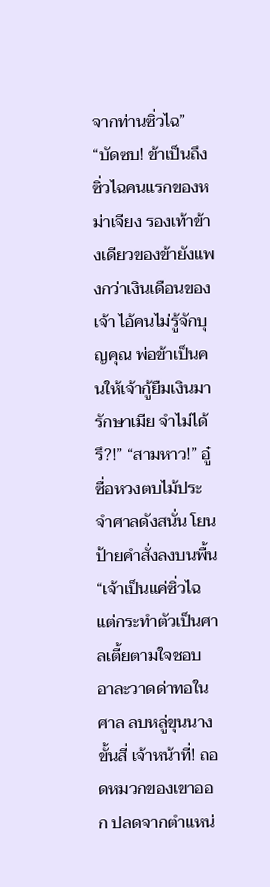จากท่านซิ่วไฉ” “บัดซบ! ข้าเป็นถึงซิ่วไฉคนแรกของหม่าเจียง รองเท้าข้างเดียวของข้ายังแพงกว่าเงินเดือนของเจ้า ไอ้คนไม่รู้จักบุญคุณ พ่อข้าเป็นคนให้เจ้ากู้ยืมเงินมารักษาเมีย จำไม่ได้รึ?!” “สามหาว!” อู๋ซื่อหวงตบไม้ประจำศาลดังสนั่น โยนป้ายคำสั่งลงบนพื้น “เจ้าเป็นแค่ซิ่วไฉ แต่กระทำตัวเป็นศาลเตี้ยตามใจชอบ อาละวาดด่าทอในศาล ลบหลู่ขุนนางขั้นสี่ เจ้าหน้าที่! ถอดหมวกของเขาออก ปลดจากตำแหน่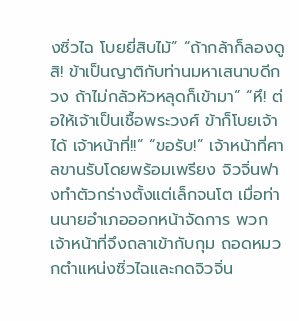งซิ่วไฉ โบยยี่สิบไม้” “ถ้ากล้าก็ลองดูสิ! ข้าเป็นญาติกับท่านมหาเสนาบดีกวง ถ้าไม่กลัวหัวหลุดก็เข้ามา” “หึ! ต่อให้เจ้าเป็นเชื้อพระวงศ์ ข้าก็โบยเจ้าได้ เจ้าหน้าที่!!” “ขอรับ!” เจ้าหน้าที่ศาลขานรับโดยพร้อมเพรียง จิวจิ่นฟางทำตัวกร่างตั้งแต่เล็กจนโต เมื่อท่านนายอำเภอออกหน้าจัดการ พวกเจ้าหน้าที่จึงถลาเข้ากับกุม ถอดหมวกตำแหน่งซิ่วไฉและกดจิวจิ่น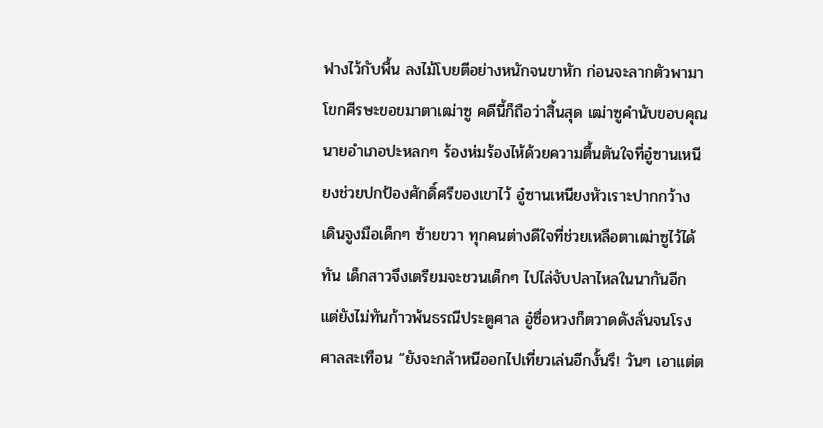ฟางไว้กับพื้น ลงไม้โบยตีอย่างหนักจนขาหัก ก่อนจะลากตัวพามาโขกศีรษะขอขมาตาเฒ่าซู คดีนี้ก็ถือว่าสิ้นสุด เฒ่าซูคำนับขอบคุณนายอำเภอปะหลกๆ ร้องห่มร้องไห้ด้วยความตื้นตันใจที่อู๋ซานเหนียงช่วยปกป้องศักดิ์ศรีของเขาไว้ อู๋ซานเหนียงหัวเราะปากกว้าง เดินจูงมือเด็กๆ ซ้ายขวา ทุกคนต่างดีใจที่ช่วยเหลือตาเฒ่าซูไว้ได้ทัน เด็กสาวจึงเตรียมจะชวนเด็กๆ ไปไล่จับปลาไหลในนากันอีก แต่ยังไม่ทันก้าวพ้นธรณีประตูศาล อู๋ซื่อหวงก็ตวาดดังลั่นจนโรงศาลสะเทือน “ยังจะกล้าหนีออกไปเที่ยวเล่นอีกงั้นรึ! วันๆ เอาแต่ต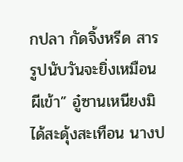กปลา กัดจิ้งหรีด สารรูปนับวันจะยิ่งเหมือนผีเข้า” อู๋ซานเหนียงมิได้สะดุ้งสะเทือน นางป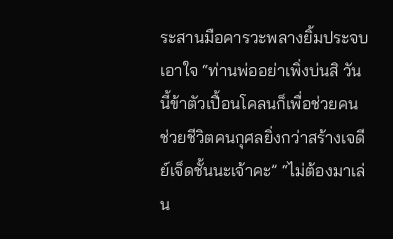ระสานมือคารวะพลางยิ้มประจบเอาใจ “ท่านพ่ออย่าเพิ่งบ่นสิ วันนี้ข้าตัวเปื้อนโคลนก็เพื่อช่วยคน ช่วยชีวิตคนกุศลยิ่งกว่าสร้างเจดีย์เจ็ดชั้นนะเจ้าคะ” “ไม่ต้องมาเล่น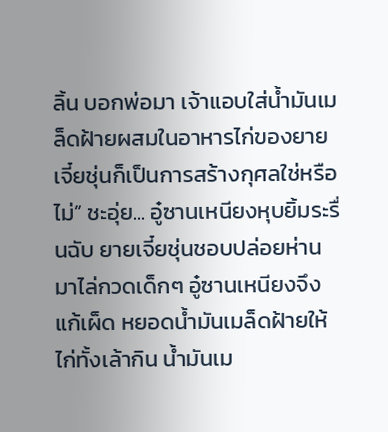ลิ้น บอกพ่อมา เจ้าแอบใส่น้ำมันเมล็ดฝ้ายผสมในอาหารไก่ของยายเจี๋ยชุ่นก็เป็นการสร้างกุศลใช่หรือไม่” ชะอุ่ย... อู๋ซานเหนียงหุบยิ้มระรื่นฉับ ยายเจี๋ยชุ่นชอบปล่อยห่านมาไล่กวดเด็กๆ อู๋ซานเหนียงจึงแก้เผ็ด หยอดน้ำมันเมล็ดฝ้ายให้ไก่ทั้งเล้ากิน น้ำมันเม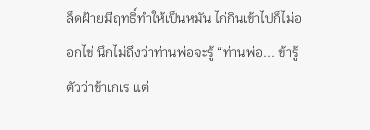ล็ดฝ้ายมีฤทธิ์ทำให้เป็นหมัน ไก่กินเข้าไปก็ไม่ออกไข่ นึกไม่ถึงว่าท่านพ่อจะรู้ “ท่านพ่อ... ข้ารู้ตัวว่าข้าเกเร แต่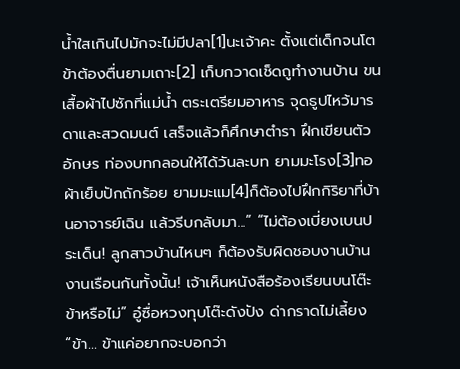น้ำใสเกินไปมักจะไม่มีปลา[1]นะเจ้าคะ ตั้งแต่เด็กจนโตข้าต้องตื่นยามเถาะ[2] เก็บกวาดเช็ดถูทำงานบ้าน ขนเสื้อผ้าไปซักที่แม่น้ำ ตระเตรียมอาหาร จุดธูปไหว้มารดาและสวดมนต์ เสร็จแล้วก็ศึกษาตำรา ฝึกเขียนตัวอักษร ท่องบทกลอนให้ได้วันละบท ยามมะโรง[3]ทอผ้าเย็บปักถักร้อย ยามมะแม[4]ก็ต้องไปฝึกกิริยาที่บ้านอาจารย์เฉิน แล้วรีบกลับมา...” “ไม่ต้องเบี่ยงเบนประเด็น! ลูกสาวบ้านไหนๆ ก็ต้องรับผิดชอบงานบ้านงานเรือนกันทั้งนั้น! เจ้าเห็นหนังสือร้องเรียนบนโต๊ะข้าหรือไม่” อู๋ซื่อหวงทุบโต๊ะดังปัง ด่ากราดไม่เลี้ยง “ข้า... ข้าแค่อยากจะบอกว่า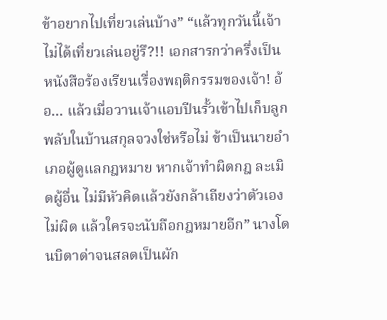ข้าอยากไปเที่ยวเล่นบ้าง” “แล้วทุกวันนี้เจ้าไม่ได้เที่ยวเล่นอยู่รึ?!! เอกสารกว่าครึ่งเป็นหนังสือร้องเรียนเรื่องพฤติกรรมของเจ้า! อ้อ... แล้วเมื่อวานเจ้าแอบปีนรั้วเข้าไปเก็บลูกพลับในบ้านสกุลจวงใช่หรือไม่ ข้าเป็นนายอำเภอผู้ดูแลกฎหมาย หากเจ้าทำผิดกฎ ละเมิดผู้อื่น ไม่มีหัวคิดแล้วยังกล้าเถียงว่าตัวเองไม่ผิด แล้วใครจะนับถือกฎหมายอีก” นางโดนบิดาด่าจนสลดเป็นผัก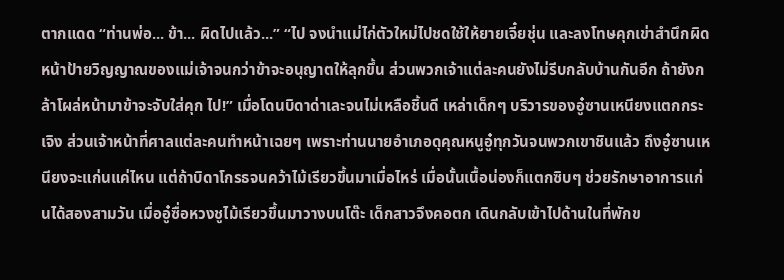ตากแดด “ท่านพ่อ... ข้า... ผิดไปแล้ว...” “ไป จงนำแม่ไก่ตัวใหม่ไปชดใช้ให้ยายเจี๋ยชุ่น และลงโทษคุกเข่าสำนึกผิดหน้าป้ายวิญญาณของแม่เจ้าจนกว่าข้าจะอนุญาตให้ลุกขึ้น ส่วนพวกเจ้าแต่ละคนยังไม่รีบกลับบ้านกันอีก ถ้ายังกล้าโผล่หน้ามาข้าจะจับใส่คุก ไป!” เมื่อโดนบิดาด่าเละจนไม่เหลือชิ้นดี เหล่าเด็กๆ บริวารของอู๋ซานเหนียงแตกกระเจิง ส่วนเจ้าหน้าที่ศาลแต่ละคนทำหน้าเฉยๆ เพราะท่านนายอำเภอดุคุณหนูอู๋ทุกวันจนพวกเขาชินแล้ว ถึงอู๋ซานเหนียงจะแก่นแค่ไหน แต่ถ้าบิดาโกรธจนคว้าไม้เรียวขึ้นมาเมื่อไหร่ เมื่อนั้นเนื้อน่องก็แตกซิบๆ ช่วยรักษาอาการแก่นได้สองสามวัน เมื่ออู๋ซื่อหวงชูไม้เรียวขึ้นมาวางบนโต๊ะ เด็กสาวจึงคอตก เดินกลับเข้าไปด้านในที่พักข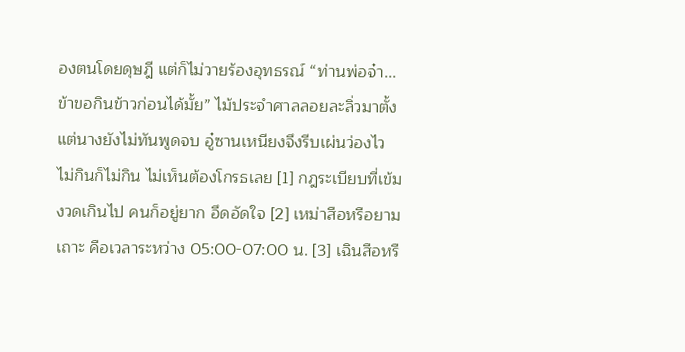องตนโดยดุษฎี แต่ก็ไม่วายร้องอุทธรณ์ “ท่านพ่อจ๋า... ข้าขอกินข้าวก่อนได้มั้ย” ไม้ประจำศาลลอยละลิ่วมาตั้งแต่นางยังไม่ทันพูดจบ อู๋ซานเหนียงจึงรีบเผ่นว่องไว ไม่กินก็ไม่กิน ไม่เห็นต้องโกรธเลย [1] กฎระเบียบที่เข้มงวดเกินไป คนก็อยู่ยาก อึดอัดใจ [2] เหม่าสือหรือยามเถาะ คือเวลาระหว่าง 05:00-07:00 น. [3] เฉินสือหรื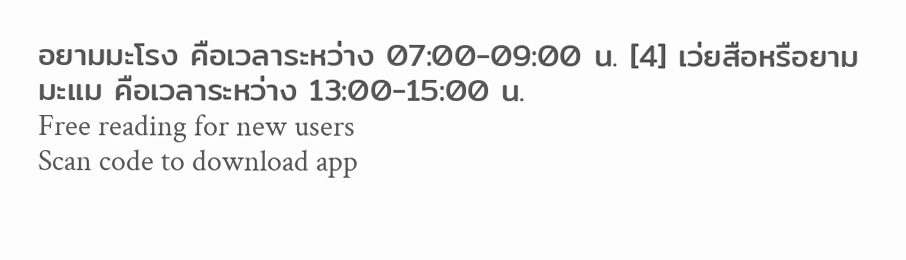อยามมะโรง คือเวลาระหว่าง 07:00-09:00 น. [4] เว่ยสือหรือยามมะแม คือเวลาระหว่าง 13:00-15:00 น.
Free reading for new users
Scan code to download app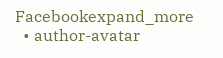Facebookexpand_more
  • author-avatar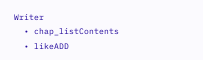Writer
  • chap_listContents
  • likeADD